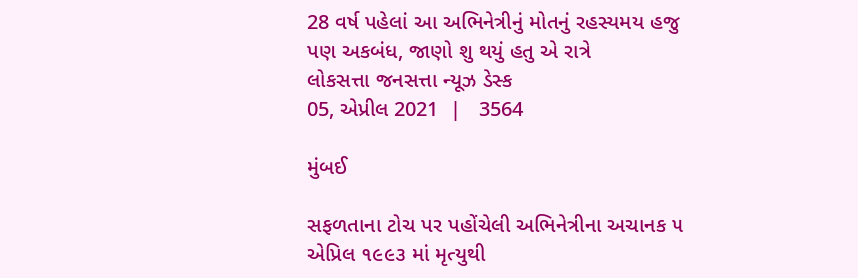28 વર્ષ પહેલાં આ અભિનેત્રીનું મોતનું રહસ્યમય હજુ પણ અકબંધ, જાણો શુ થયું હતુ એ રાત્રે
લોકસત્તા જનસત્તા ન્યૂઝ ડેસ્ક
05, એપ્રીલ 2021  |   3564

મુંબઈ

સફળતાના ટોચ પર પહોંચેલી અભિનેત્રીના અચાનક ૫ એપ્રિલ ૧૯૯૩ માં મૃત્યુથી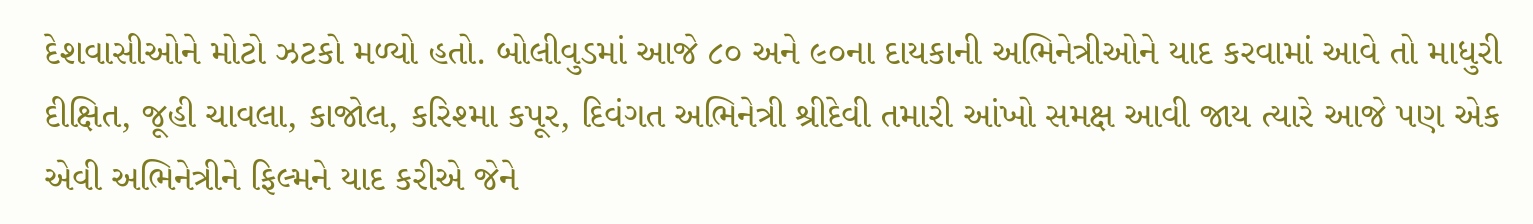દેશવાસીઓને મોટો ઝટકો મળ્યો હતો. બોલીવુડમાં આજે ૮૦ અને ૯૦ના દાયકાની અભિનેત્રીઓને યાદ કરવામાં આવે તો માધુરી દીક્ષિત, જૂહી ચાવલા, કાજોલ, કરિશ્મા કપૂર, દિવંગત અભિનેત્રી શ્રીદેવી તમારી આંખો સમક્ષ આવી જાય ત્યારે આજે પણ એક એવી અભિનેત્રીને ફિલ્મને યાદ કરીએ જેને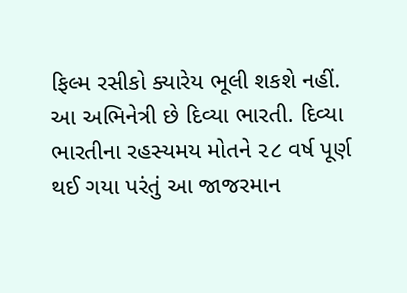ફિલ્મ રસીકો ક્યારેય ભૂલી શકશે નહીં. આ અભિનેત્રી છે દિવ્યા ભારતી. દિવ્યા ભારતીના રહસ્યમય મોતને ૨૮ વર્ષ પૂર્ણ થઈ ગયા પરંતું આ જાજરમાન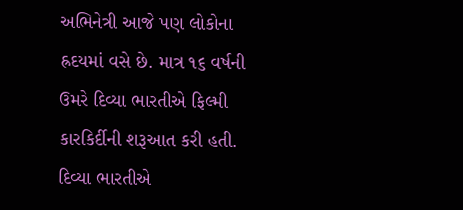અભિનેત્રી આજે પણ લોકોના હ્રદયમાં વસે છે. માત્ર ૧૬ વર્ષની ઉમરે દિવ્યા ભારતીએ ફિલ્મી કારકિર્દીની શરૂઆત કરી હતી. દિવ્યા ભારતીએ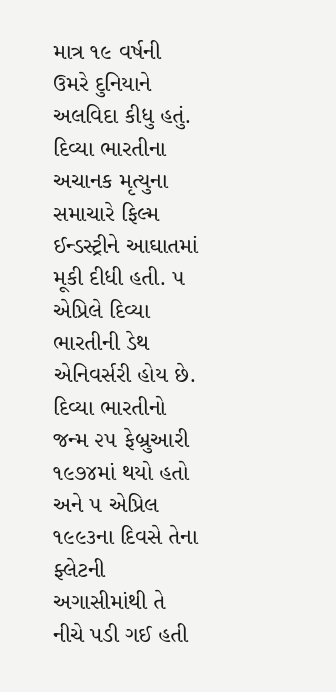માત્ર ૧૯ વર્ષની ઉમરે દુનિયાને અલવિદા કીધુ હતું. દિવ્યા ભારતીના અચાનક મૃત્યુના સમાચારે ફિલ્મ ઈન્ડસ્ટ્રીને આઘાતમાં મૂકી દીધી હતી. ૫ એપ્રિલે દિવ્યા ભારતીની ડેથ એનિવર્સરી હોય છે. દિવ્યા ભારતીનો જન્મ ૨૫ ફેબ્રુઆરી ૧૯૭૪માં થયો હતો અને ૫ એપ્રિલ ૧૯૯૩ના દિવસે તેના ફ્લેટની અગાસીમાંથી તે નીચે પડી ગઈ હતી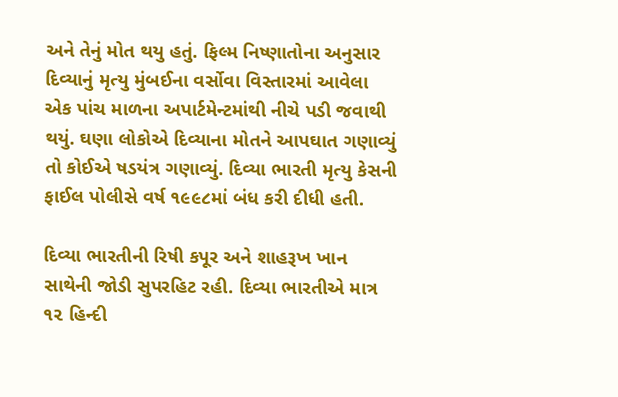અને તેનું મોત થયુ હતું. ફિલ્મ નિષ્ણાતોના અનુસાર દિવ્યાનું મૃત્યુ મુંબઈના વર્સોવા વિસ્તારમાં આવેલા એક પાંચ માળના અપાર્ટમેન્ટમાંથી નીચે પડી જવાથી થયું. ઘણા લોકોએ દિવ્યાના મોતને આપઘાત ગણાવ્યું તો કોઈએ ષડયંત્ર ગણાવ્યું. દિવ્યા ભારતી મૃત્યુ કેસની ફાઈલ પોલીસે વર્ષ ૧૯૯૮માં બંધ કરી દીધી હતી.

દિવ્યા ભારતીની રિષી કપૂર અને શાહરૂખ ખાન સાથેની જોડી સુપરહિટ રહી. દિવ્યા ભારતીએ માત્ર ૧૨ હિન્દી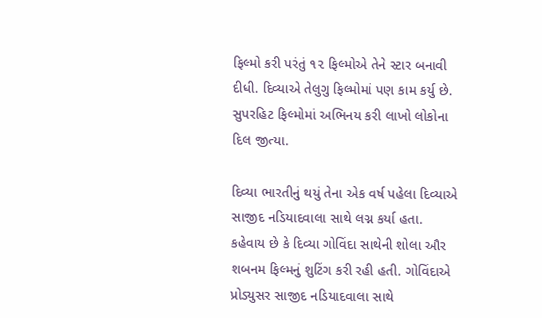ફિલ્મો કરી પરંતું ૧૨ ફિલ્મોએ તેને સ્ટાર બનાવી દીધી. દિવ્યાએ તેલુગુ ફિલ્મોમાં પણ કામ કર્યુ છે. સુપરહિટ ફિલ્મોમાં અભિનય કરી લાખો લોકોના દિલ જીત્યા.

દિવ્યા ભારતીનું થયું તેના એક વર્ષ પહેલા દિવ્યાએ સાજીદ નડિયાદવાલા સાથે લગ્ન કર્યા હતા. કહેવાય છે કે દિવ્યા ગોવિંદા સાથેની શોલા ઔર શબનમ ફિલ્મનું શુટિંગ કરી રહી હતી. ગોવિંદાએ પ્રોડ્યુસર સાજીદ નડિયાદવાલા સાથે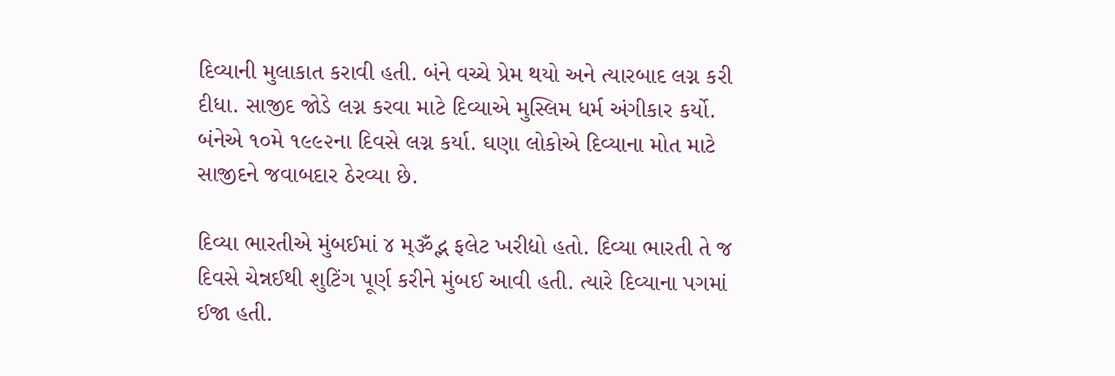દિવ્યાની મુલાકાત કરાવી હતી. બંને વચ્ચે પ્રેમ થયો અને ત્યારબાદ લગ્ન કરી દીધા. સાજીદ જોડે લગ્ન કરવા માટે દિવ્યાએ મુસ્લિમ ધર્મ અંગીકાર કર્યો. બંનેએ ૧૦મે ૧૯૯૨ના દિવસે લગ્ન કર્યા. ઘણા લોકોએ દિવ્યાના મોત માટે સાજીદને જવાબદાર ઠેરવ્યા છે.

દિવ્યા ભારતીએ મુંબઈમાં ૪ મ્ૐદ્ભ ફલેટ ખરીદ્યો હતો. દિવ્યા ભારતી તે જ દિવસે ચેન્નઈથી શુટિંગ પૂર્ણ કરીને મુંબઈ આવી હતી. ત્યારે દિવ્યાના પગમાં ઈજા હતી.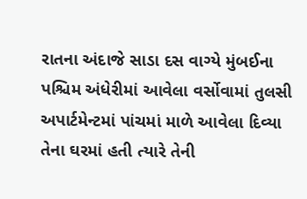રાતના અંદાજે સાડા દસ વાગ્યે મુંબઈના પશ્ચિમ અંધેરીમાં આવેલા વર્સોવામાં તુલસી અપાર્ટમેન્ટમાં પાંચમાં માળે આવેલા દિવ્યા તેના ઘરમાં હતી ત્યારે તેની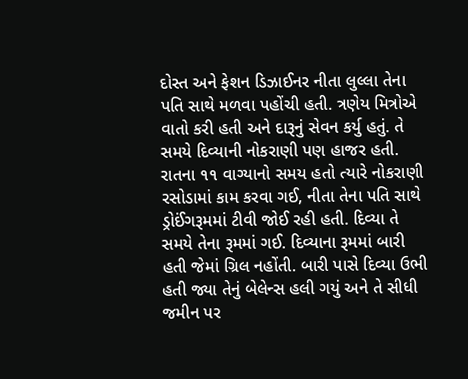દોસ્ત અને ફેશન ડિઝાઈનર નીતા લુલ્લા તેના પતિ સાથે મળવા પહોંચી હતી. ત્રણેય મિત્રોએ વાતો કરી હતી અને દારૂનું સેવન કર્યુ હતું. તે સમયે દિવ્યાની નોકરાણી પણ હાજર હતી. રાતના ૧૧ વાગ્યાનો સમય હતો ત્યારે નોકરાણી રસોડામાં કામ કરવા ગઈ, નીતા તેના પતિ સાથે ડ્રોઈંગરૂમમાં ટીવી જોઈ રહી હતી. દિવ્યા તે સમયે તેના રૂમમાં ગઈ. દિવ્યાના રૂમમાં બારી હતી જેમાં ગ્રિલ નહોંતી. બારી પાસે દિવ્યા ઉભી હતી જ્યા તેનું બેલેન્સ હલી ગયું અને તે સીધી જમીન પર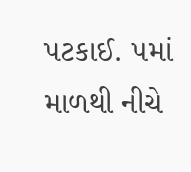પટકાઈ. ૫માં માળથી નીચે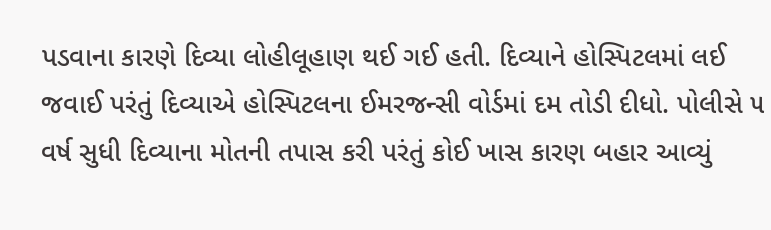પડવાના કારણે દિવ્યા લોહીલૂહાણ થઈ ગઈ હતી. દિવ્યાને હોસ્પિટલમાં લઈ જવાઈ પરંતું દિવ્યાએ હોસ્પિટલના ઈમરજન્સી વોર્ડમાં દમ તોડી દીધો. પોલીસે ૫ વર્ષ સુધી દિવ્યાના મોતની તપાસ કરી પરંતું કોઈ ખાસ કારણ બહાર આવ્યું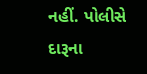નહીં. પોલીસે દારૂના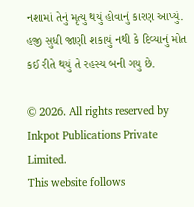નશામાં તેનું મૃત્યુ થયું હોવાનું કારણ આપ્યું. હજી સુધી જાણી શકાયું નથી કે દિવ્યાનું મોત કઈ રીતે થયું તે રહસ્ય બની ગયુ છે.

© 2026. All rights reserved by Inkpot Publications Private Limited.
This website follows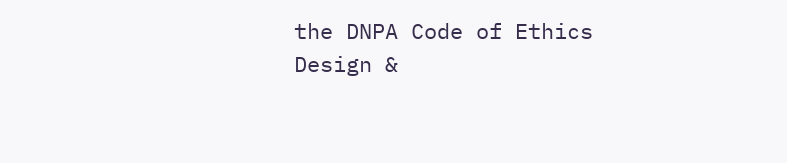the DNPA Code of Ethics
Design &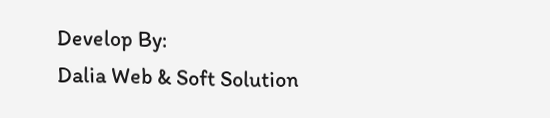Develop By:
Dalia Web & Soft Solution